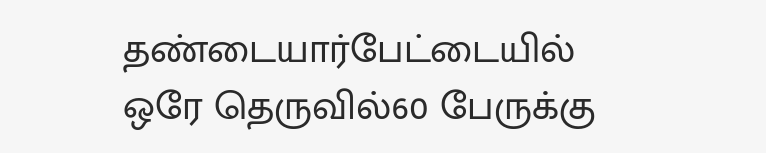தண்டையார்பேட்டையில் ஒரே தெருவில்60 பேருக்கு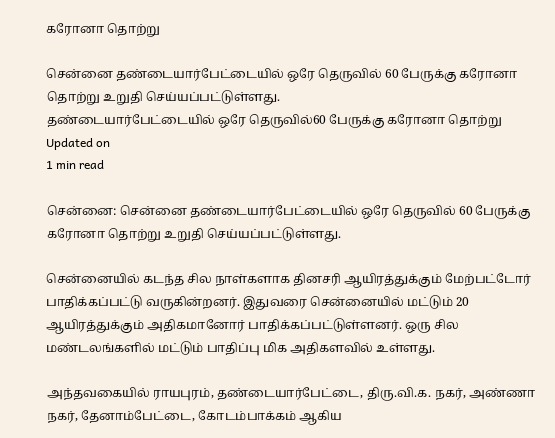கரோனா தொற்று

சென்னை தண்டையார்பேட்டையில் ஒரே தெருவில் 60 பேருக்கு கரோனா தொற்று உறுதி செய்யப்பட்டுள்ளது.
தண்டையார்பேட்டையில் ஒரே தெருவில்60 பேருக்கு கரோனா தொற்று
Updated on
1 min read

சென்னை: சென்னை தண்டையார்பேட்டையில் ஒரே தெருவில் 60 பேருக்கு கரோனா தொற்று உறுதி செய்யப்பட்டுள்ளது.

சென்னையில் கடந்த சில நாள்களாக தினசரி ஆயிரத்துக்கும் மேற்பட்டோர் பாதிக்கப்பட்டு வருகின்றனர். இதுவரை சென்னையில் மட்டும் 20 ஆயிரத்துக்கும் அதிகமானோர் பாதிக்கப்பட்டுள்ளனர். ஒரு சில மண்டலங்களில் மட்டும் பாதிப்பு மிக அதிகளவில் உள்ளது.

அந்தவகையில் ராயபுரம், தண்டையார்பேட்டை, திரு.வி.க. நகர், அண்ணா நகர், தேனாம்பேட்டை, கோடம்பாக்கம் ஆகிய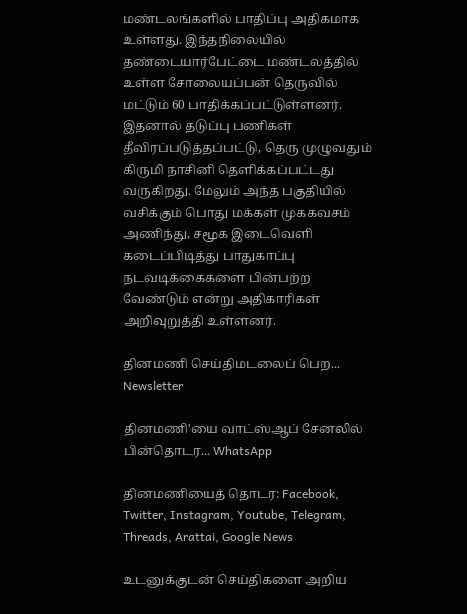மண்டலங்களில் பாதிப்பு அதிகமாக உள்ளது. இந்தநிலையில் தண்டையார்பேட்டை மண்டலத்தில் உள்ள சோலையப்பன் தெருவில் மட்டும் 60 பாதிக்கப்பட்டுள்ளனர். இதனால் தடுப்பு பணிகள் தீவிரப்படுத்தப்பட்டு, தெரு முழுவதும் கிருமி நாசினி தெளிக்கப்பட்டது வருகிறது. மேலும் அந்த பகுதியில் வசிக்கும் பொது மக்கள் முககவசம் அணிந்து, சமூக இடைவெளி கடைப்பிடித்து பாதுகாப்பு நடவடிக்கைகளை பின்பற்ற வேண்டும் என்று அதிகாரிகள் அறிவுறுத்தி உள்ளனர்.

தினமணி செய்திமடலைப் பெற... Newsletter

தினமணி'யை வாட்ஸ்ஆப் சேனலில் பின்தொடர... WhatsApp

தினமணியைத் தொடர: Facebook, Twitter, Instagram, Youtube, Telegram, Threads, Arattai, Google News

உடனுக்குடன் செய்திகளை அறிய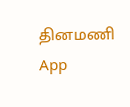தினமணி App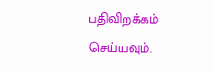பதிவிறக்கம் செய்யவும்.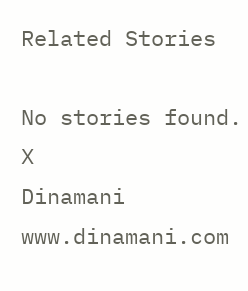Related Stories

No stories found.
X
Dinamani
www.dinamani.com